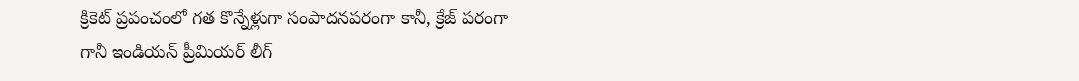క్రికెట్ ప్రపంచంలో గత కొన్నేళ్లుగా సంపాదనపరంగా కానీ, క్రేజ్ పరంగా గానీ ఇండియన్ ప్రీమియర్ లీగ్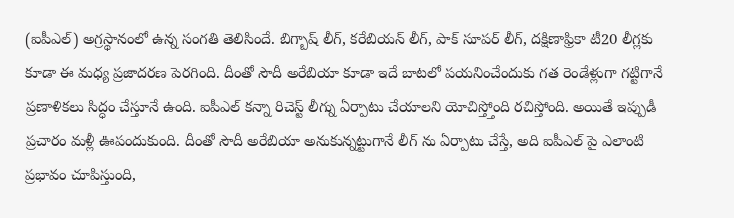(ఐపీఎల్) అగ్రస్థానంలో ఉన్న సంగతి తెలిసిందే. బిగ్బాష్ లీగ్, కరేబియన్ లీగ్, పాక్ సూపర్ లీగ్, దక్షిణాఫ్రికా టీ20 లీగ్లకు కూడా ఈ మధ్య ప్రజాదరణ పెరగింది. దీంతో సౌదీ అరేబియా కూడా ఇదే బాటలో పయనించేందుకు గత రెండేళ్లుగా గట్టిగానే ప్రణాళికలు సిద్ధం చేస్తూనే ఉంది. ఐపీఎల్ కన్నా రిచెస్ట్ లీగ్ను ఏర్పాటు చేయాలని యోచిస్త్తోంది రచిస్తోంది. అయితే ఇప్పుడీ ప్రచారం మళ్లీ ఊపందుకుంది. దీంతో సౌదీ అరేబియా అనుకున్నట్టుగానే లీగ్ ను ఏర్పాటు చేస్తే, అది ఐపీఎల్ పై ఎలాంటి ప్రభావం చూపిస్తుంది,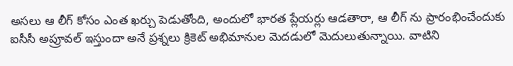అసలు ఆ లీగ్ కోసం ఎంత ఖర్చు పెడుతోంది, అందులో భారత ప్లేయర్లు ఆడతారా, ఆ లీగ్ ను ప్రారంభించేందుకు ఐసీసీ అప్రూవల్ ఇస్తుందా అనే ప్రశ్నలు క్రికెట్ అభిమానుల మెదడులో మెదులుతున్నాయి. వాటిని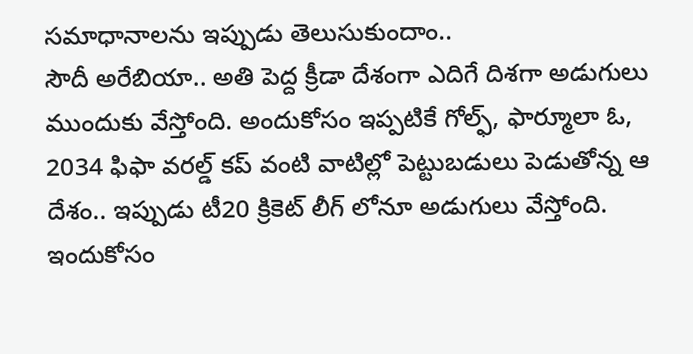సమాధానాలను ఇప్పుడు తెలుసుకుందాం..
సౌదీ అరేబియా.. అతి పెద్ద క్రీడా దేశంగా ఎదిగే దిశగా అడుగులు ముందుకు వేస్తోంది. అందుకోసం ఇప్పటికే గోల్ఫ్, ఫార్మూలా ఓ, 2034 ఫిఫా వరల్డ్ కప్ వంటి వాటిల్లో పెట్టుబడులు పెడుతోన్న ఆ దేశం.. ఇప్పుడు టీ20 క్రికెట్ లీగ్ లోనూ అడుగులు వేస్తోంది. ఇందుకోసం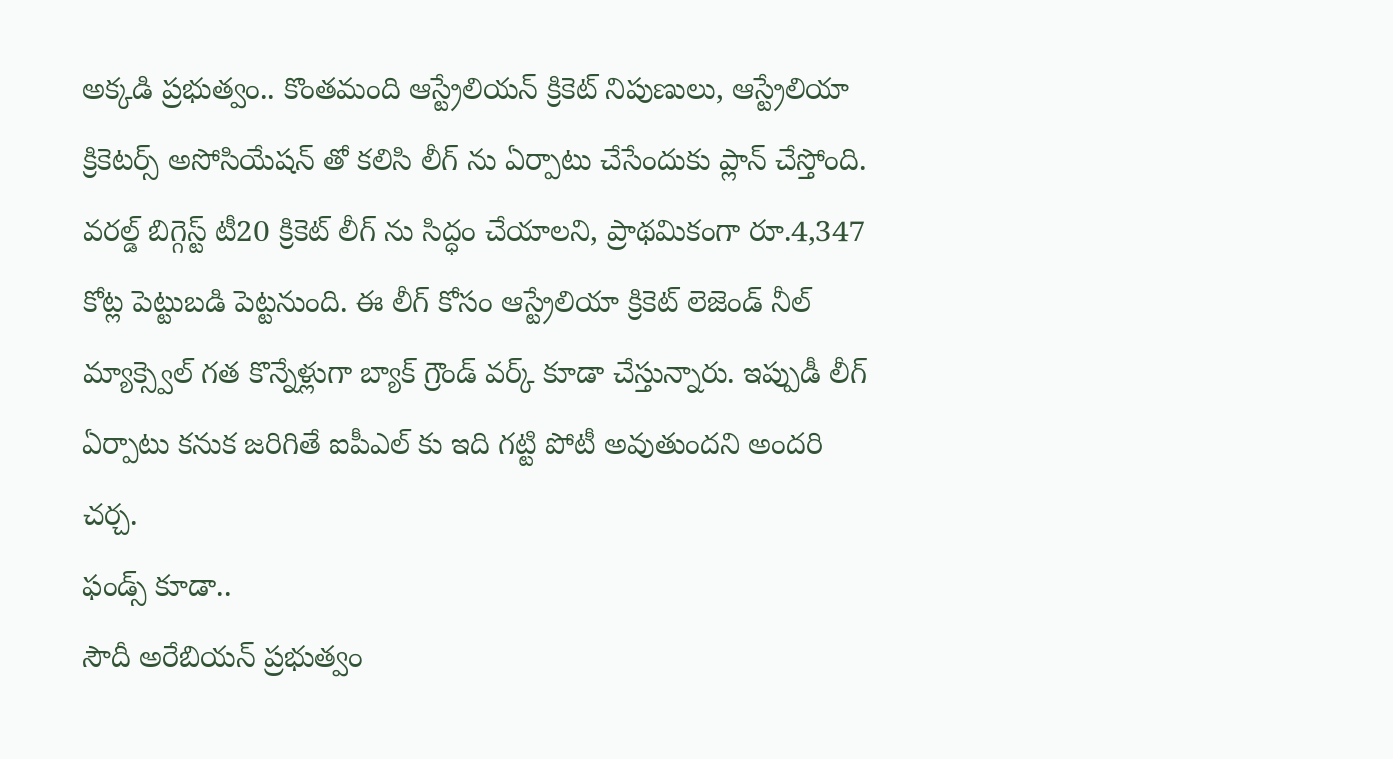అక్కడి ప్రభుత్వం.. కొంతమంది ఆస్ట్రేలియన్ క్రికెట్ నిపుణులు, ఆస్ట్రేలియా క్రికెటర్స్ అసోసియేషన్ తో కలిసి లీగ్ ను ఏర్పాటు చేసేందుకు ప్లాన్ చేస్తోంది. వరల్డ్ బిగ్గెస్ట్ టీ20 క్రికెట్ లీగ్ ను సిద్ధం చేయాలని, ప్రాథమికంగా రూ.4,347 కోట్ల పెట్టుబడి పెట్టనుంది. ఈ లీగ్ కోసం ఆస్ట్రేలియా క్రికెట్ లెజెండ్ నీల్ మ్యాక్స్వెల్ గత కొన్నేళ్లుగా బ్యాక్ గ్రౌండ్ వర్క్ కూడా చేస్తున్నారు. ఇప్పుడీ లీగ్ ఏర్పాటు కనుక జరిగితే ఐపీఎల్ కు ఇది గట్టి పోటీ అవుతుందని అందరి చర్చ.
ఫండ్స్ కూడా..
సౌదీ అరేబియన్ ప్రభుత్వం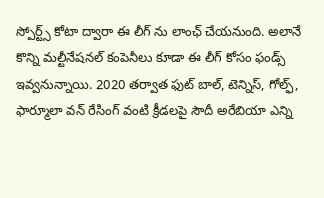స్పోర్ట్స్ కోటా ద్వారా ఈ లీగ్ ను లాంఛ్ చేయనుంది. అలానే కొన్ని మల్టీనేషనల్ కంపెనీలు కూడా ఈ లీగ్ కోసం ఫండ్స్ ఇవ్వనున్నాయి. 2020 తర్వాత ఫుట్ బాల్, టెన్నిస్, గోల్ఫ్, ఫార్మూలా వన్ రేసింగ్ వంటి క్రీడలపై సౌదీ అరేబియా ఎన్ని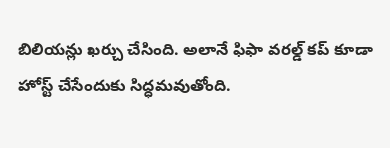బిలియన్లు ఖర్చు చేసింది. అలానే ఫిఫా వరల్డ్ కప్ కూడా హోస్ట్ చేసేందుకు సిద్ధమవుతోంది.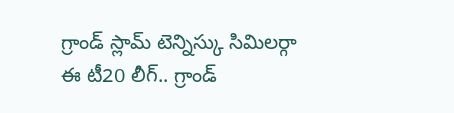గ్రాండ్ స్లామ్ టెన్నిస్కు సిమిలర్గా
ఈ టీ20 లీగ్.. గ్రాండ్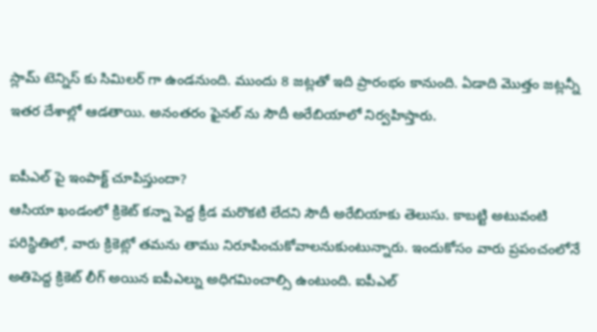స్లామ్ టెన్నిస్ కు సిమిలర్ గా ఉండనుంది. ముందు 8 జట్లతో ఇది ప్రారంభం కానుంది. ఏడాది మొత్తం జట్లన్నీ ఇతర దేశాల్లో ఆడతాయి. అనంతరం ఫైనల్ ను సౌదీ అరేబియాలో నిర్వహిస్తారు.

ఐపీఎల్ పై ఇంపాక్ట్ చూపిస్తుందా?
ఆసియా ఖండంలో క్రికెట్ కన్నా పెద్ద క్రీడ మరొకటి లేదని సౌదీ అరేబియాకు తెలుసు. కాబట్టి అటువంటి పరిస్థితిలో, వారు క్రికెట్లో తమను తాము నిరూపించుకోవాలనుకుంటున్నారు. ఇందుకోసం వారు ప్రపంచంలోనే అతిపెద్ద క్రికెట్ లీగ్ అయిన ఐపీఎల్ను అధిగమించాల్సి ఉంటుంది. ఐపీఎల్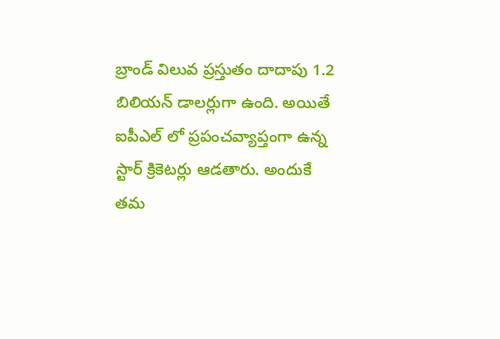బ్రాండ్ విలువ ప్రస్తుతం దాదాపు 1.2 బిలియన్ డాలర్లుగా ఉంది. అయితే ఐపీఎల్ లో ప్రపంచవ్యాప్తంగా ఉన్న స్టార్ క్రికెటర్లు ఆడతారు. అందుకే తమ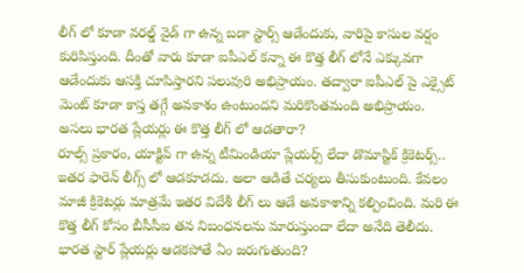లీగ్ లో కూడా వరల్డ్ వైడ్ గా ఉన్న బడా స్టార్స్ ఆడేందుకు, వారిపై కాసుల వర్షం కురిపిస్తుంది. దీంతో వారు కూడా ఐపీఎల్ కన్నా ఈ కొత్త లీగ్ లోనే ఎక్కువగా ఆడేందుకు ఆసక్తి చూపిస్తారని పలువురి అభిప్రాయం. తద్వారా ఐపీఎల్ పై ఎక్సైట్ మెంట్ కూడా కాస్త తగ్గే అవకాశం ఉంటుందని మరికొంతమంది అభిప్రాయం.
అసలు భారత ప్లేయర్లు ఈ కొత్త లీగ్ లో ఆడతారా?
రూల్స్ ప్రకారం, యాక్టివ్ గా ఉన్న టీమిండియా ప్లేయర్స్ లేదా డొమాస్టిక్ క్రికెటర్స్.. ఇతర ఫారెన్ లీగ్స్ లో ఆడకూడదు. అలా ఆడితే చర్యలు తీసుకుంటుంది. కేవలం మాజీ క్రికెటర్లు మాత్రమే ఇతర విదేశీ లీగ్ లు ఆడే అవకాశాన్ని కల్పించింది. మరి ఈ కొత్త లీగ్ కోసం బీసీసీఐ తన నిబంధనలను మారుస్తుందా లేదా అనేది తెలీదు.
భారత స్టార్ ప్లేయర్లు ఆడకపోతే ఏం జరుగుతుంది?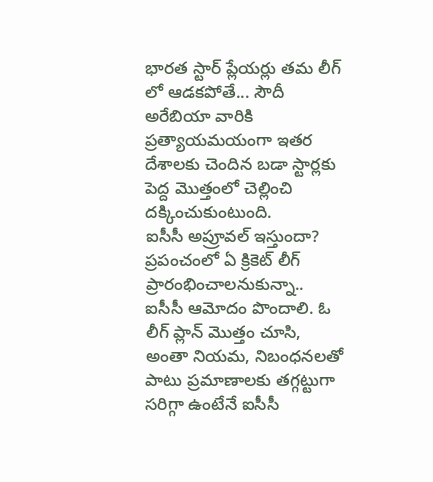భారత స్టార్ ప్లేయర్లు తమ లీగ్ లో ఆడకపోతే... సౌదీ అరేబియా వారికి ప్రత్యాయమయంగా ఇతర దేశాలకు చెందిన బడా స్టార్లకు పెద్ద మొత్తంలో చెల్లించి దక్కించుకుంటుంది.
ఐసీసీ అప్రూవల్ ఇస్తుందా?
ప్రపంచంలో ఏ క్రికెట్ లీగ్ ప్రారంభించాలనుకున్నా.. ఐసీసీ ఆమోదం పొందాలి. ఓ లీగ్ ప్లాన్ మొత్తం చూసి, అంతా నియమ, నిబంధనలతో పాటు ప్రమాణాలకు తగ్గట్టుగా సరిగ్గా ఉంటేనే ఐసీసీ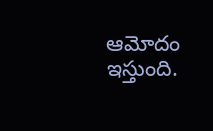ఆమోదం ఇస్తుంది.